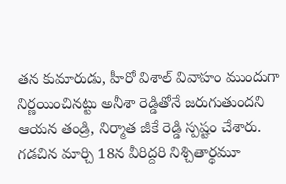తన కుమారుడు, హీరో విశాల్ వివాహం ముందుగా నిర్ణయించినట్టు అనీశా రెడ్డితోనే జరుగుతుందని ఆయన తండ్రి, నిర్మాత జీకే రెడ్డి స్పష్టం చేశారు. గడచిన మార్చి 18న వీరిద్దరి నిశ్చితార్థమూ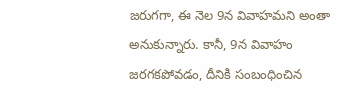జరుగగా, ఈ నెల 9న వివాహమని అంతా అనుకున్నారు. కానీ, 9న వివాహం జరగకపోవడం, దీనికి సంబంధించిన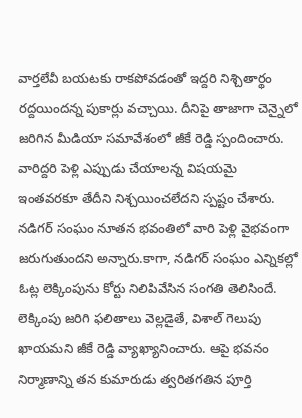వార్తలేవీ బయటకు రాకపోవడంతో ఇద్దరి నిశ్చితార్థం రద్దయిందన్న పుకార్లు వచ్చాయి. దీనిపై తాజాగా చెన్నైలో జరిగిన మీడియా సమావేశంలో జీకే రెడ్డి స్పందించారు. వారిద్దరి పెళ్లి ఎప్పుడు చేయాలన్న విషయమై ఇంతవరకూ తేదీని నిశ్చయించలేదని స్పష్టం చేశారు. నడిగర్ సంఘం నూతన భవంతిలో వారి పెళ్లి వైభవంగా జరుగుతుందని అన్నారు.కాగా, నడిగర్ సంఘం ఎన్నికల్లో ఓట్ల లెక్కింపును కోర్టు నిలిపివేసిన సంగతి తెలిసిందే. లెక్కింపు జరిగి ఫలితాలు వెల్లడైతే, విశాల్ గెలుపు ఖాయమని జీకే రెడ్డి వ్యాఖ్యానించారు. ఆపై భవనం నిర్మాణాన్ని తన కుమారుడు త్వరితగతిన పూర్తి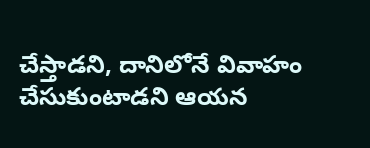చేస్తాడని, దానిలోనే వివాహం చేసుకుంటాడని ఆయన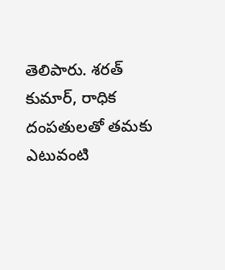తెలిపారు. శరత్ కుమార్, రాధిక దంపతులతో తమకు ఎటువంటి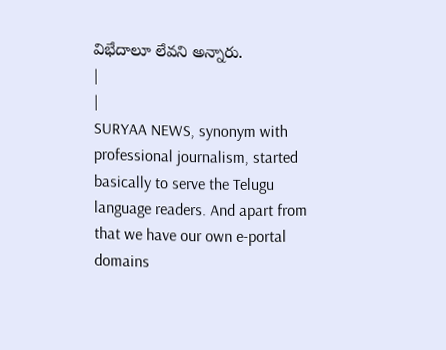విభేదాలూ లేవని అన్నారు.
|
|
SURYAA NEWS, synonym with professional journalism, started basically to serve the Telugu language readers. And apart from that we have our own e-portal domains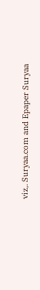viz,. Suryaa.com and Epaper Suryaa